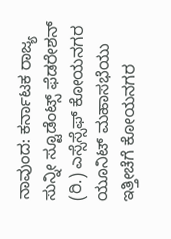ನಾವುಂದ: ಕರ್ನಾಟಕ ರಾಜ್ಯ ಸುನ್ನೀ ಸ್ಟೂಡೆಂಟ್ಸ್ ಫೆಡರೇಶನ್ (ರಿ.) ಎಸ್ಸೆಸ್ಸೆಫ್ ಕೋಯನಗರ ಯೂನಿಟ್ ಮಹಾಸಭೆಯು ಇತ್ತೀಚೆಗೆ ಕೋಯನಗರ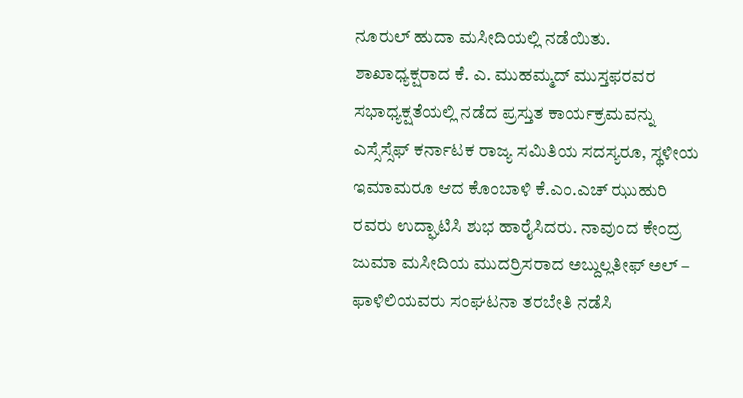ನೂರುಲ್ ಹುದಾ ಮಸೀದಿಯಲ್ಲಿ ನಡೆಯಿತು.
ಶಾಖಾಧ್ಯಕ್ಷರಾದ ಕೆ. ಎ. ಮುಹಮ್ಮದ್ ಮುಸ್ತಫರವರ ಸಭಾಧ್ಯಕ್ಷತೆಯಲ್ಲಿ ನಡೆದ ಪ್ರಸ್ತುತ ಕಾರ್ಯಕ್ರಮವನ್ನು ಎಸ್ಸೆಸ್ಸೆಫ್ ಕರ್ನಾಟಕ ರಾಜ್ಯ ಸಮಿತಿಯ ಸದಸ್ಯರೂ, ಸ್ಥಳೀಯ ಇಮಾಮರೂ ಆದ ಕೊಂಬಾಳಿ ಕೆ.ಎಂ.ಎಚ್ ಝುಹುರಿ ರವರು ಉದ್ಘಾಟಿಸಿ ಶುಭ ಹಾರೈಸಿದರು. ನಾವುಂದ ಕೇಂದ್ರ ಜುಮಾ ಮಸೀದಿಯ ಮುದರ್ರಿಸರಾದ ಅಬ್ದುಲ್ಲತೀಫ್ ಅಲ್ – ಫಾಳಿಲಿಯವರು ಸಂಘಟನಾ ತರಬೇತಿ ನಡೆಸಿ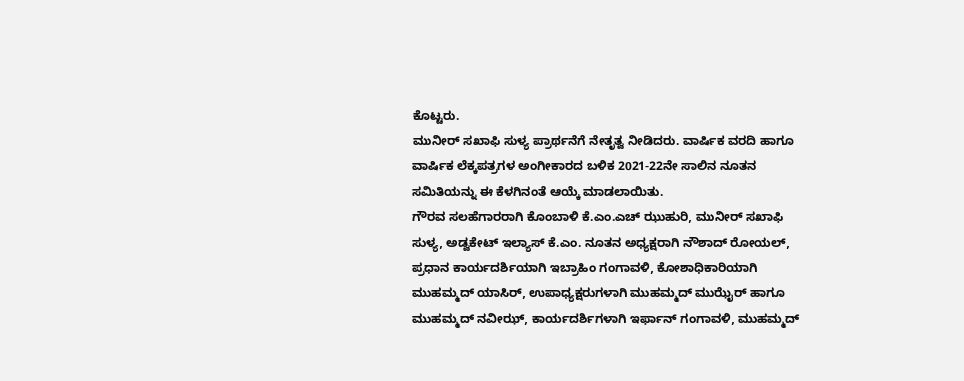ಕೊಟ್ಟರು.
ಮುನೀರ್ ಸಖಾಫಿ ಸುಳ್ಯ ಪ್ರಾರ್ಥನೆಗೆ ನೇತೃತ್ವ ನೀಡಿದರು. ವಾರ್ಷಿಕ ವರದಿ ಹಾಗೂ ವಾರ್ಷಿಕ ಲೆಕ್ಕಪತ್ರಗಳ ಅಂಗೀಕಾರದ ಬಳಿಕ 2021-22ನೇ ಸಾಲಿನ ನೂತನ ಸಮಿತಿಯನ್ನು ಈ ಕೆಳಗಿನಂತೆ ಆಯ್ಕೆ ಮಾಡಲಾಯಿತು.
ಗೌರವ ಸಲಹೆಗಾರರಾಗಿ ಕೊಂಬಾಳಿ ಕೆ.ಎಂ.ಎಚ್ ಝುಹುರಿ, ಮುನೀರ್ ಸಖಾಫಿ ಸುಳ್ಯ, ಅಡ್ವಕೇಟ್ ಇಲ್ಯಾಸ್ ಕೆ.ಎಂ. ನೂತನ ಅಧ್ಯಕ್ಷರಾಗಿ ನೌಶಾದ್ ರೋಯಲ್, ಪ್ರಧಾನ ಕಾರ್ಯದರ್ಶಿಯಾಗಿ ಇಬ್ರಾಹಿಂ ಗಂಗಾವಳಿ, ಕೋಶಾಧಿಕಾರಿಯಾಗಿ ಮುಹಮ್ಮದ್ ಯಾಸಿರ್, ಉಪಾಧ್ಯಕ್ಷರುಗಳಾಗಿ ಮುಹಮ್ಮದ್ ಮುಝೈರ್ ಹಾಗೂ ಮುಹಮ್ಮದ್ ನವೀಝ್, ಕಾರ್ಯದರ್ಶಿಗಳಾಗಿ ಇರ್ಫಾನ್ ಗಂಗಾವಳಿ, ಮುಹಮ್ಮದ್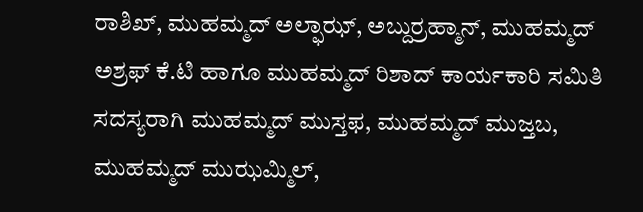ರಾಶಿಖ್, ಮುಹಮ್ಮದ್ ಅಲ್ಫಾಝ್, ಅಬ್ದುರ್ರಹ್ಮಾನ್, ಮುಹಮ್ಮದ್ ಅಶ್ರಫ್ ಕೆ.ಟಿ ಹಾಗೂ ಮುಹಮ್ಮದ್ ರಿಶಾದ್ ಕಾರ್ಯಕಾರಿ ಸಮಿತಿ ಸದಸ್ಯರಾಗಿ ಮುಹಮ್ಮದ್ ಮುಸ್ತಫ, ಮುಹಮ್ಮದ್ ಮುಜ್ತಬ, ಮುಹಮ್ಮದ್ ಮುಝಮ್ಮಿಲ್,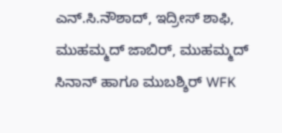ಎನ್.ಸಿ.ನೌಶಾದ್, ಇದ್ರೀಸ್ ಶಾಫಿ, ಮುಹಮ್ಮದ್ ಜಾಬಿರ್, ಮುಹಮ್ಮದ್ ಸಿನಾನ್ ಹಾಗೂ ಮುಬಶ್ಶಿರ್ WFK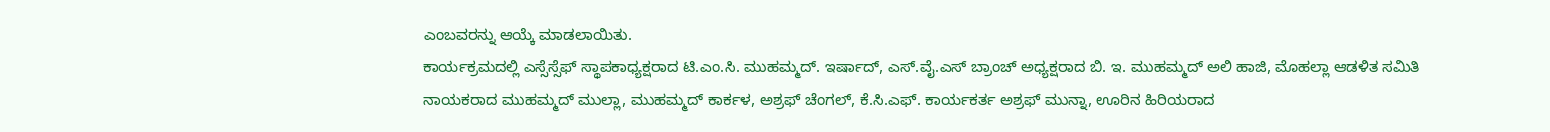ಎಂಬವರನ್ನು ಆಯ್ಕೆ ಮಾಡಲಾಯಿತು.
ಕಾರ್ಯಕ್ರಮದಲ್ಲಿ ಎಸ್ಸೆಸ್ಸೆಫ್ ಸ್ಥಾಪಕಾಧ್ಯಕ್ಷರಾದ ಟಿ.ಎಂ.ಸಿ. ಮುಹಮ್ಮದ್. ಇರ್ಷಾದ್, ಎಸ್.ವೈ.ಎಸ್ ಬ್ರಾಂಚ್ ಅಧ್ಯಕ್ಷರಾದ ಬಿ. ಇ. ಮುಹಮ್ಮದ್ ಅಲಿ ಹಾಜಿ, ಮೊಹಲ್ಲಾ ಆಡಳಿತ ಸಮಿತಿ ನಾಯಕರಾದ ಮುಹಮ್ಮದ್ ಮುಲ್ಲಾ, ಮುಹಮ್ಮದ್ ಕಾರ್ಕಳ, ಅಶ್ರಫ್ ಚೆಂಗಲ್, ಕೆ.ಸಿ.ಎಫ್. ಕಾರ್ಯಕರ್ತ ಅಶ್ರಫ್ ಮುನ್ನಾ, ಊರಿನ ಹಿರಿಯರಾದ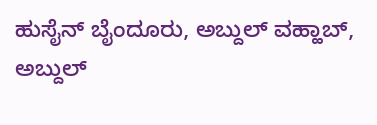ಹುಸೈನ್ ಬೈಂದೂರು, ಅಬ್ದುಲ್ ವಹ್ಹಾಬ್, ಅಬ್ದುಲ್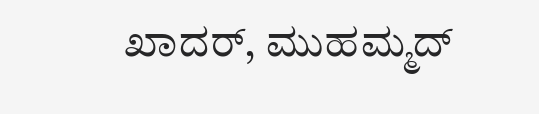ಖಾದರ್, ಮುಹಮ್ಮದ್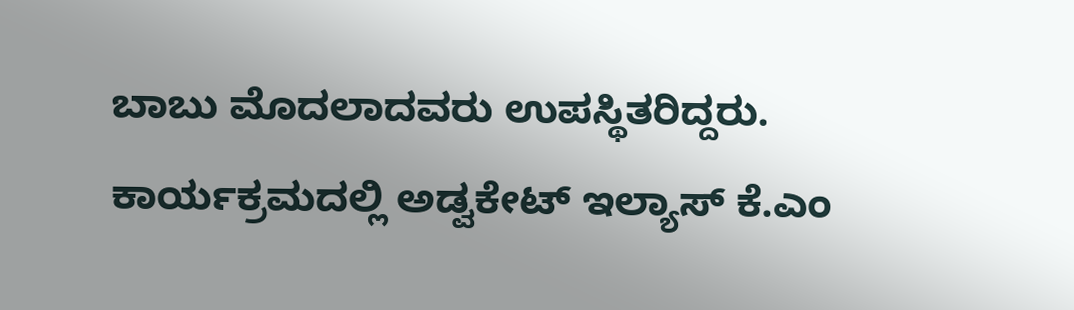ಬಾಬು ಮೊದಲಾದವರು ಉಪಸ್ಥಿತರಿದ್ದರು.
ಕಾರ್ಯಕ್ರಮದಲ್ಲಿ ಅಡ್ವಕೇಟ್ ಇಲ್ಯಾಸ್ ಕೆ.ಎಂ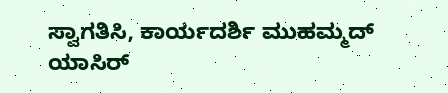ಸ್ವಾಗತಿಸಿ, ಕಾರ್ಯದರ್ಶಿ ಮುಹಮ್ಮದ್ ಯಾಸಿರ್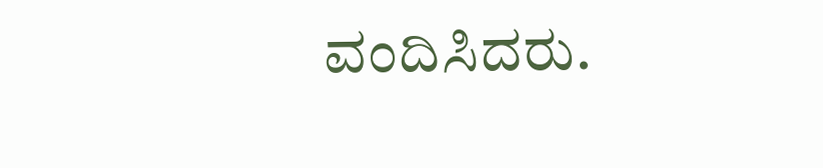ವಂದಿಸಿದರು.